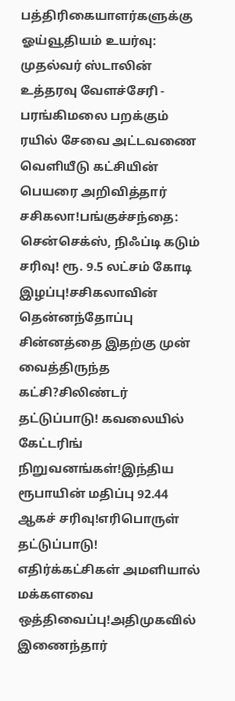பத்திரிகையாளர்களுக்கு ஓய்வூதியம் உயர்வு: முதல்வர் ஸ்டாலின் உத்தரவு வேளச்சேரி - பரங்கிமலை பறக்கும் ரயில் சேவை அட்டவணை வெளியீடு கட்சியின் பெயரை அறிவித்தார் சசிகலா!பங்குச்சந்தை: சென்செக்ஸ், நிஃப்டி கடும் சரிவு! ரூ. 9.5 லட்சம் கோடி இழப்பு!சசிகலாவின் தென்னந்தோப்பு சின்னத்தை இதற்கு முன் வைத்திருந்த கட்சி?சிலிண்டர் தட்டுப்பாடு! கவலையில் கேட்டரிங் நிறுவனங்கள்!இந்திய ரூபாயின் மதிப்பு 92.44 ஆகச் சரிவு!எரிபொருள் தட்டுப்பாடு! எதிர்க்கட்சிகள் அமளியால் மக்களவை ஒத்திவைப்பு!அதிமுகவில் இணைந்தார்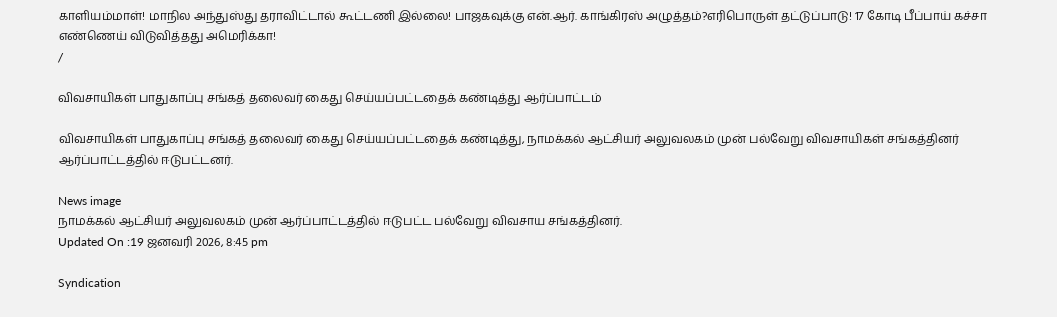காளியம்மாள்! மாநில அந்துஸ்து தராவிட்டால் கூட்டணி இல்லை! பாஜகவுக்கு என்.ஆர். காங்கிரஸ் அழுத்தம்?எரிபொருள் தட்டுப்பாடு! 17 கோடி பீப்பாய் கச்சா எண்ணெய் விடுவித்தது அமெரிக்கா!
/

விவசாயிகள் பாதுகாப்பு சங்கத் தலைவர் கைது செய்யப்பட்டதைக் கண்டித்து ஆர்ப்பாட்டம்

விவசாயிகள் பாதுகாப்பு சங்கத் தலைவர் கைது செய்யப்பட்டதைக் கண்டித்து, நாமக்கல் ஆட்சியர் அலுவலகம் முன் பல்வேறு விவசாயிகள் சங்கத்தினர் ஆர்ப்பாட்டத்தில் ஈடுபட்டனர்.

News image
நாமக்கல் ஆட்சியர் அலுவலகம் முன் ஆர்ப்பாட்டத்தில் ஈடுபட்ட பல்வேறு விவசாய சங்கத்தினர்.
Updated On :19 ஜனவரி 2026, 8:45 pm

Syndication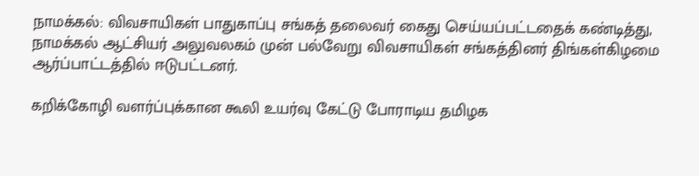நாமக்கல்: விவசாயிகள் பாதுகாப்பு சங்கத் தலைவர் கைது செய்யப்பட்டதைக் கண்டித்து, நாமக்கல் ஆட்சியர் அலுவலகம் முன் பல்வேறு விவசாயிகள் சங்கத்தினர் திங்கள்கிழமை ஆர்ப்பாட்டத்தில் ஈடுபட்டனர்.

கறிக்கோழி வளர்ப்புக்கான கூலி உயர்வு கேட்டு போராடிய தமிழக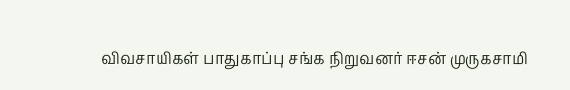விவசாயிகள் பாதுகாப்பு சங்க நிறுவனர் ஈசன் முருகசாமி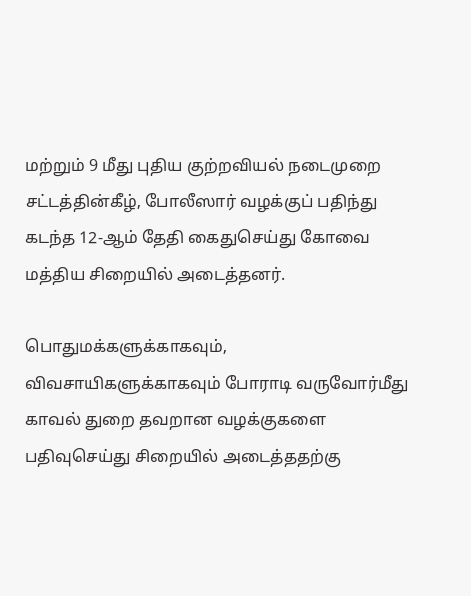மற்றும் 9 மீது புதிய குற்றவியல் நடைமுறை சட்டத்தின்கீழ், போலீஸார் வழக்குப் பதிந்து கடந்த 12-ஆம் தேதி கைதுசெய்து கோவை மத்திய சிறையில் அடைத்தனர்.

பொதுமக்களுக்காகவும், விவசாயிகளுக்காகவும் போராடி வருவோர்மீது காவல் துறை தவறான வழக்குகளை பதிவுசெய்து சிறையில் அடைத்ததற்கு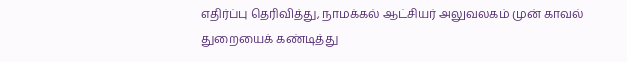எதிர்ப்பு தெரிவித்து, நாமக்கல் ஆட்சியர் அலுவலகம் முன் காவல் துறையைக் கண்டித்து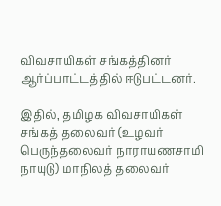விவசாயிகள் சங்கத்தினர் ஆர்ப்பாட்டத்தில் ஈடுபட்டனர்.

இதில், தமிழக விவசாயிகள் சங்கத் தலைவர் (உழவர் பெருந்தலைவர் நாராயணசாமி நாயுடு) மாநிலத் தலைவர்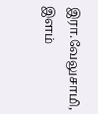இரா.வேலுசாமி, இளம்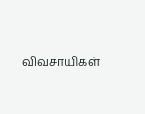விவசாயிகள்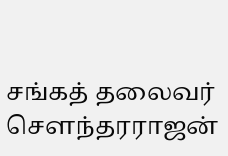சங்கத் தலைவர் செளந்தரராஜன்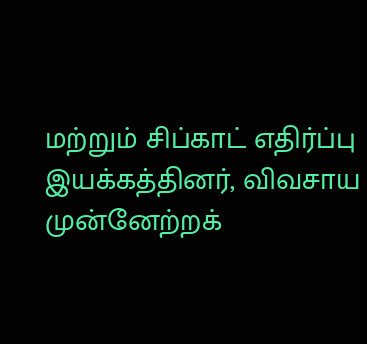மற்றும் சிப்காட் எதிர்ப்பு இயக்கத்தினர், விவசாய முன்னேற்றக்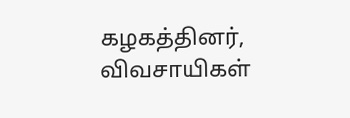கழகத்தினர், விவசாயிகள்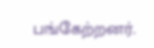பங்கேற்றனர்.